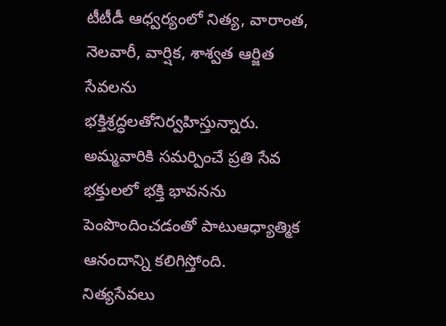టీటీడీ ఆధ్వర్యంలో నిత్య, వారాంత, నెలవారీ, వార్షిక, శాశ్వత ఆర్జిత సేవలను భక్తిశ్రద్ధలతోనిర్వహిస్తున్నారు. అమ్మవారికి సమర్పించే ప్రతి సేవ భక్తులలో భక్తి భావనను పెంపొందించడంతో పాటుఆధ్యాత్మిక ఆనందాన్ని కలిగిస్తోంది.
నిత్యసేవలు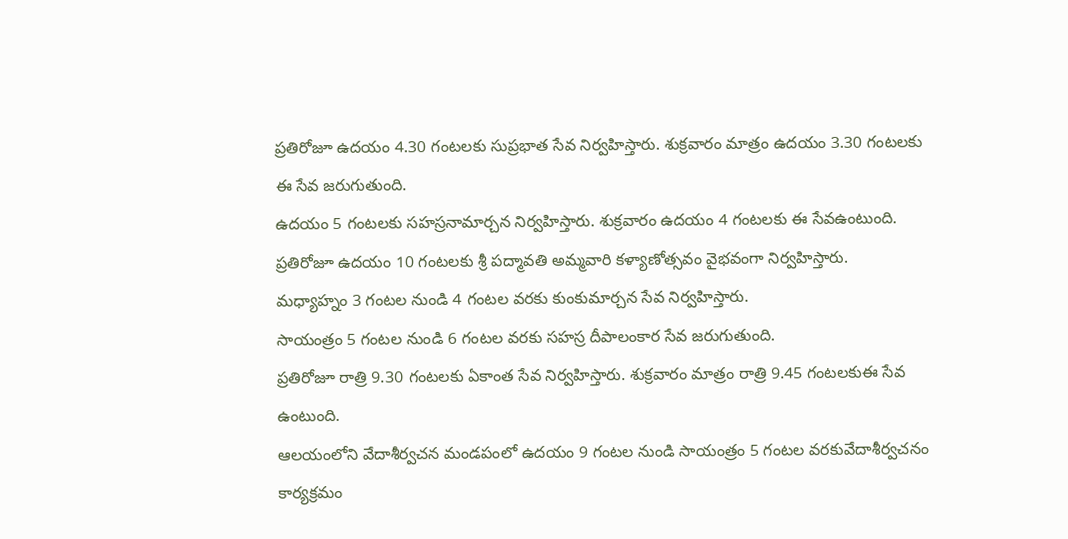ప్రతిరోజూ ఉదయం 4.30 గంటలకు సుప్రభాత సేవ నిర్వహిస్తారు. శుక్రవారం మాత్రం ఉదయం 3.30 గంటలకు ఈ సేవ జరుగుతుంది.
ఉదయం 5 గంటలకు సహస్రనామార్చన నిర్వహిస్తారు. శుక్రవారం ఉదయం 4 గంటలకు ఈ సేవఉంటుంది.
ప్రతిరోజూ ఉదయం 10 గంటలకు శ్రీ పద్మావతి అమ్మవారి కళ్యాణోత్సవం వైభవంగా నిర్వహిస్తారు.
మధ్యాహ్నం 3 గంటల నుండి 4 గంటల వరకు కుంకుమార్చన సేవ నిర్వహిస్తారు.
సాయంత్రం 5 గంటల నుండి 6 గంటల వరకు సహస్ర దీపాలంకార సేవ జరుగుతుంది.
ప్రతిరోజూ రాత్రి 9.30 గంటలకు ఏకాంత సేవ నిర్వహిస్తారు. శుక్రవారం మాత్రం రాత్రి 9.45 గంటలకుఈ సేవ ఉంటుంది.
ఆలయంలోని వేదాశీర్వచన మండపంలో ఉదయం 9 గంటల నుండి సాయంత్రం 5 గంటల వరకువేదాశీర్వచనం కార్యక్రమం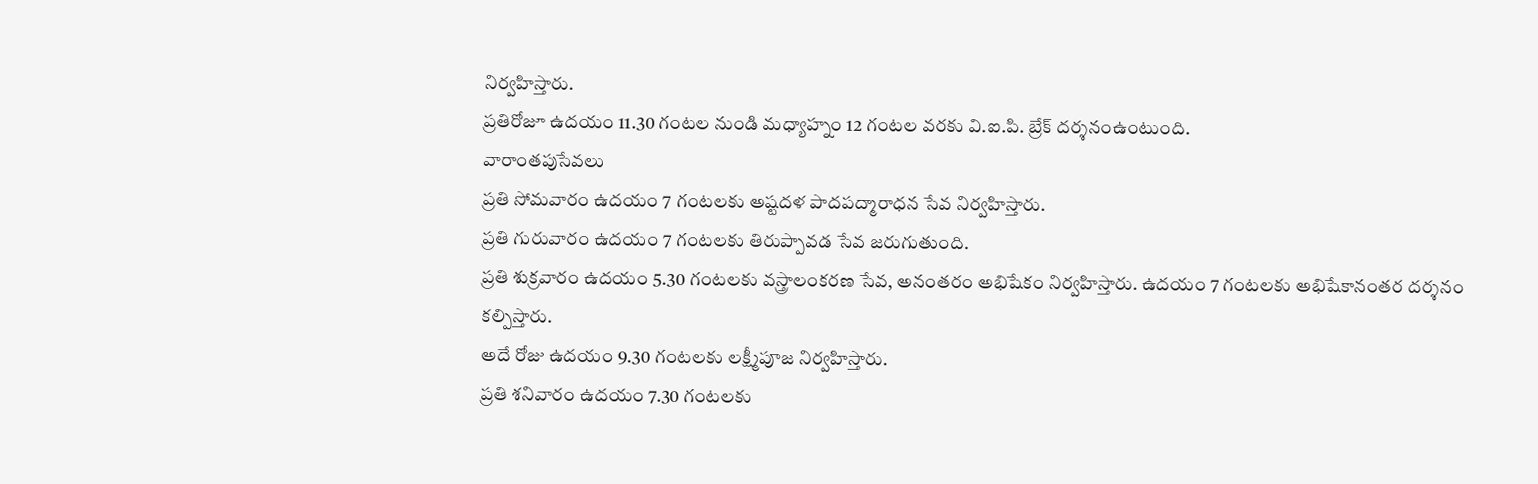నిర్వహిస్తారు.
ప్రతిరోజూ ఉదయం 11.30 గంటల నుండి మధ్యాహ్నం 12 గంటల వరకు వి.ఐ.పి. బ్రేక్ దర్శనంఉంటుంది.
వారాంతపుసేవలు
ప్రతి సోమవారం ఉదయం 7 గంటలకు అష్టదళ పాదపద్మారాధన సేవ నిర్వహిస్తారు.
ప్రతి గురువారం ఉదయం 7 గంటలకు తిరుప్పావడ సేవ జరుగుతుంది.
ప్రతి శుక్రవారం ఉదయం 5.30 గంటలకు వస్త్రాలంకరణ సేవ, అనంతరం అభిషేకం నిర్వహిస్తారు. ఉదయం 7 గంటలకు అభిషేకానంతర దర్శనం కల్పిస్తారు.
అదే రోజు ఉదయం 9.30 గంటలకు లక్ష్మీపూజ నిర్వహిస్తారు.
ప్రతి శనివారం ఉదయం 7.30 గంటలకు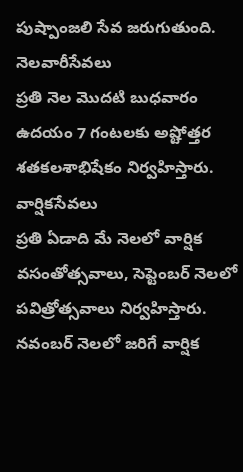పుష్పాంజలి సేవ జరుగుతుంది.
నెలవారీసేవలు
ప్రతి నెల మొదటి బుధవారం ఉదయం 7 గంటలకు అష్టోత్తర శతకలశాభిషేకం నిర్వహిస్తారు.
వార్షికసేవలు
ప్రతి ఏడాది మే నెలలో వార్షిక వసంతోత్సవాలు, సెప్టెంబర్ నెలలో పవిత్రోత్సవాలు నిర్వహిస్తారు.
నవంబర్ నెలలో జరిగే వార్షిక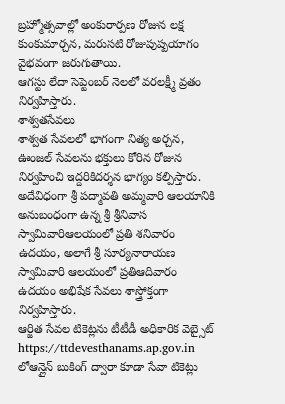బ్రహ్మోత్సవాల్లో అంకురార్పణ రోజున లక్ష కుంకుమార్చన, మరుసటి రోజుపుష్పయాగం వైభవంగా జరుగుతాయి.
ఆగస్టు లేదా సెప్టెంబర్ నెలలో వరలక్ష్మీ వ్రతం నిర్వహిస్తారు.
శాశ్వతసేవలు
శాశ్వత సేవలలో భాగంగా నిత్య అర్చన, ఊంజల్ సేవలను భక్తులు కోరిన రోజున నిర్వహించి ఇద్దరికిదర్శన భాగ్యం కల్పిస్తారు.
అదేవిధంగా శ్రీ పద్మావతి అమ్మవారి ఆలయానికి అనుబంధంగా ఉన్న శ్రీ శ్రీనివాస స్వామివారిఆలయంలో ప్రతి శనివారం ఉదయం, అలాగే శ్రీ సూర్యనారాయణ స్వామివారి ఆలయంలో ప్రతిఆదివారం ఉదయం అభిషేక సేవలు శాస్త్రోక్తంగా నిర్వహిస్తారు.
ఆర్జిత సేవల టికెట్లను టీటీడీ అధికారిక వెబ్సైట్ https://ttdevesthanams.ap.gov.in లోఆన్లైన్ బుకింగ్ ద్వారా కూడా సేవా టికెట్లు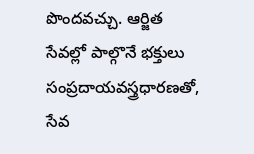పొందవచ్చు. ఆర్జిత సేవల్లో పాల్గొనే భక్తులు సంప్రదాయవస్త్రధారణతో, సేవ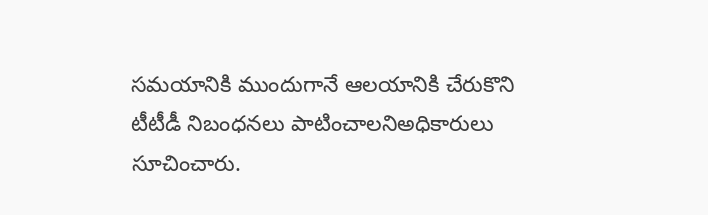సమయానికి ముందుగానే ఆలయానికి చేరుకొని టీటీడీ నిబంధనలు పాటించాలనిఅధికారులు సూచించారు.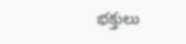భక్తులు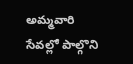అమ్మవారి సేవల్లో పాల్గొని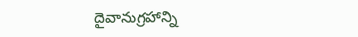దైవానుగ్రహాన్ని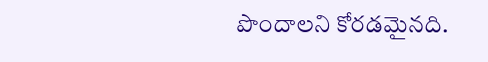పొందాలని కోరడమైనది.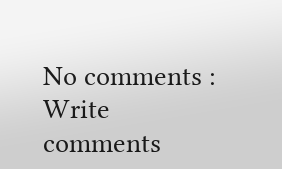No comments :
Write comments